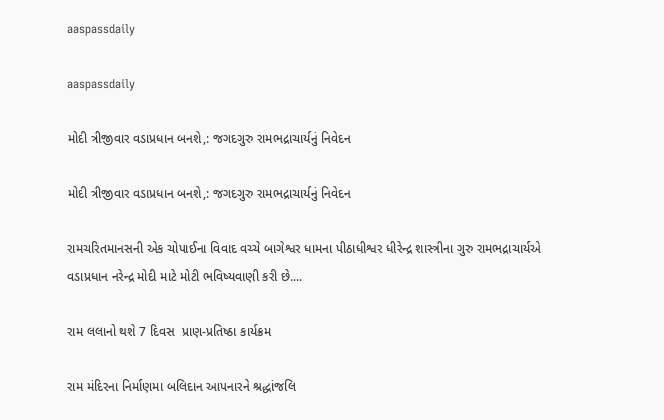aaspassdaily

aaspassdaily

મોદી ત્રીજીવાર વડાપ્રધાન બનશે,: જગદગુરુ રામભદ્રાચાર્યનું નિવેદન

મોદી ત્રીજીવાર વડાપ્રધાન બનશે,: જગદગુરુ રામભદ્રાચાર્યનું નિવેદન

રામચરિતમાનસની એક ચોપાઈના વિવાદ વચ્ચે બાગેશ્વર ધામના પીઠાધીશ્વર ધીરેન્દ્ર શાસ્ત્રીના ગુરુ રામભદ્રાચાર્યએ વડાપ્રધાન નરેન્દ્ર મોદી માટે મોટી ભવિષ્યવાણી કરી છે....

રામ લલાનો થશે 7 દિવસ  પ્રાણ-પ્રતિષ્ઠા કાર્યક્રમ

રામ મંદિરના નિર્માણમા બલિદાન આપનારને શ્રદ્ધાંજલિ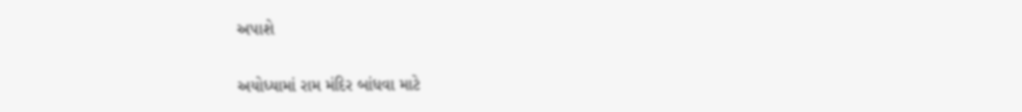અપાશે

અયોધ્યામાં રામ મંદિર બાંધવા માટે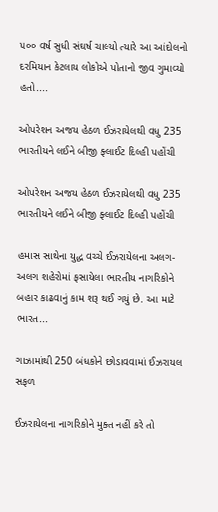૫૦૦ વર્ષ સુધી સંઘર્ષ ચાલ્યો ત્યારે આ આંદોલનો દરમિયાન કેટલાય લોકોએ પોતાનો જીવ ગુમાવ્યો હતો....

ઓપરેશન અજય હેઠળ ઈઝરાયેલથી વધુ 235 ભારતીયને લઈને બીજી ફ્લાઈટ દિલ્હી પહોંચી

ઓપરેશન અજય હેઠળ ઈઝરાયેલથી વધુ 235 ભારતીયને લઈને બીજી ફ્લાઈટ દિલ્હી પહોંચી

હમાસ સાથેના યુદ્ધ વચ્ચે ઈઝરાયેલના અલગ-અલગ શહેરોમાં ફસાયેલા ભારતીય નાગરિકોને બહાર કાઢવાનું કામ શરૂ થઈ ગયું છે. આ માટે ભારત...

ગાઝામાંથી 250 બંધકોને છોડાવવામાં ઈઝરાયલ સફળ

ઈઝરાયેલના નાગરિકોને મુક્ત નહીં કરે તો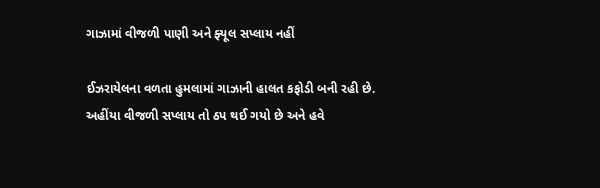ગાઝામાં વીજળી પાણી અને ફ્યૂલ સપ્લાય નહીં

ઈઝરાયેલના વળતા હુમલામાં ગાઝાની હાલત કફોડી બની રહી છે. અહીંયા વીજળી સપ્લાય તો ઠપ થઈ ગયો છે અને હવે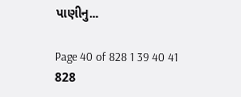પાણીનુ...

Page 40 of 828 1 39 40 41 828